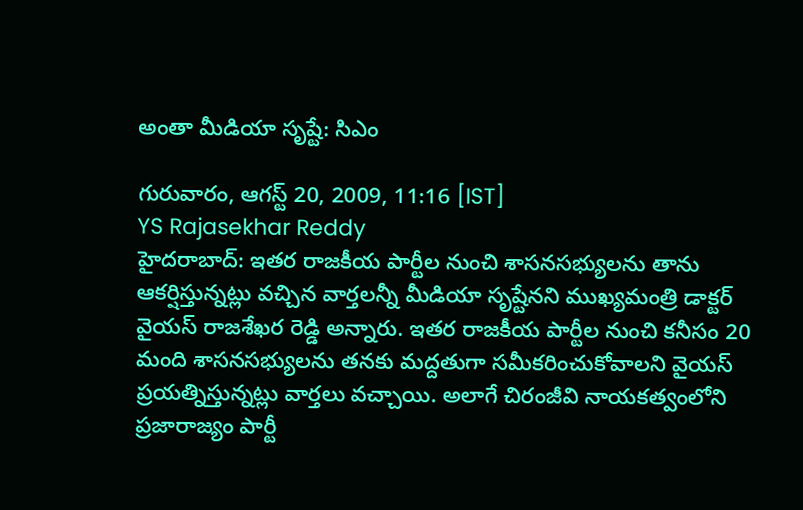అంతా మీడియా సృష్టే: సిఎం

గురువారం, ఆగస్ట్ 20, 2009, 11:16 [IST]
YS Rajasekhar Reddy
హైదరాబాద్: ఇతర రాజకీయ పార్టీల నుంచి శాసనసభ్యులను తాను ఆకర్షిస్తున్నట్లు వచ్చిన వార్తలన్నీ మీడియా సృష్టేనని ముఖ్యమంత్రి డాక్టర్ వైయస్ రాజశేఖర రెడ్డి అన్నారు. ఇతర రాజకీయ పార్టీల నుంచి కనీసం 20 మంది శాసనసభ్యులను తనకు మద్దతుగా సమీకరించుకోవాలని వైయస్ ప్రయత్నిస్తున్నట్లు వార్తలు వచ్చాయి. అలాగే చిరంజీవి నాయకత్వంలోని ప్రజారాజ్యం పార్టీ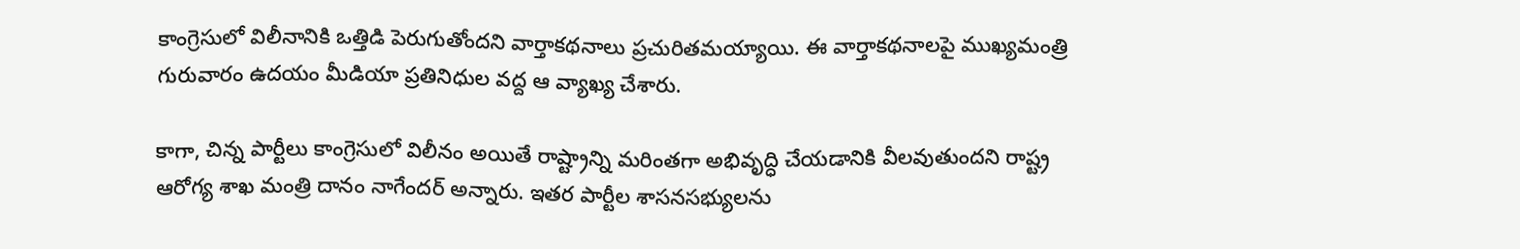కాంగ్రెసులో విలీనానికి ఒత్తిడి పెరుగుతోందని వార్తాకథనాలు ప్రచురితమయ్యాయి. ఈ వార్తాకథనాలపై ముఖ్యమంత్రి గురువారం ఉదయం మీడియా ప్రతినిధుల వద్ద ఆ వ్యాఖ్య చేశారు.

కాగా, చిన్న పార్టీలు కాంగ్రెసులో విలీనం అయితే రాష్ట్రాన్ని మరింతగా అభివృద్ధి చేయడానికి వీలవుతుందని రాష్ట్ర ఆరోగ్య శాఖ మంత్రి దానం నాగేందర్ అన్నారు. ఇతర పార్టీల శాసనసభ్యులను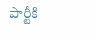పార్టీకి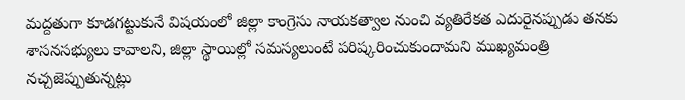మద్దతుగా కూడగట్టుకునే విషయంలో జిల్లా కాంగ్రెసు నాయకత్వాల నుంచి వ్యతిరేకత ఎదురైనప్పుడు తనకు శాసనసభ్యులు కావాలని, జిల్లా స్థాయిల్లో సమస్యలుంటే పరిష్కరించుకుందామని ముఖ్యమంత్రి నచ్చజెప్పుతున్నట్లు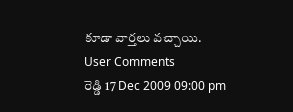కూడా వార్తలు వచ్చాయి.
User Comments
రెడ్డి 17 Dec 2009 09:00 pm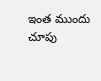ఇంత ముందు చూపు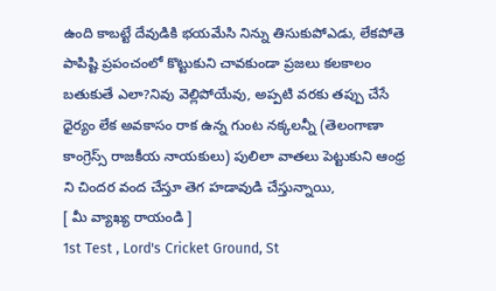ఉంది కాబట్టే దేవుడికి భయమేసి నిన్ను తిసుకుపోఎడు, లేకపోతె పాపిష్టి ప్రపంచంలో కొట్టుకుని చావకుండా ప్రజలు కలకాలం బతుకుతే ఎలా?నివు వెల్లిపోయేవు, అప్పటి వరకు తప్పు చేసే ధైర్యం లేక అవకాసం రాక ఉన్న గుంట నక్కలన్నీ (తెలంగాణా కాంగ్రెస్స్ రాజకీయ నాయకులు) పులిలా వాతలు పెట్టుకుని ఆంధ్ర ని చిందర వంద చేస్తూ తెగ హడావుడి చేస్తున్నాయి,
[ మీ వ్యాఖ్య రాయండి ]
1st Test , Lord's Cricket Ground, St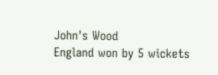John's Wood
England won by 5 wickets